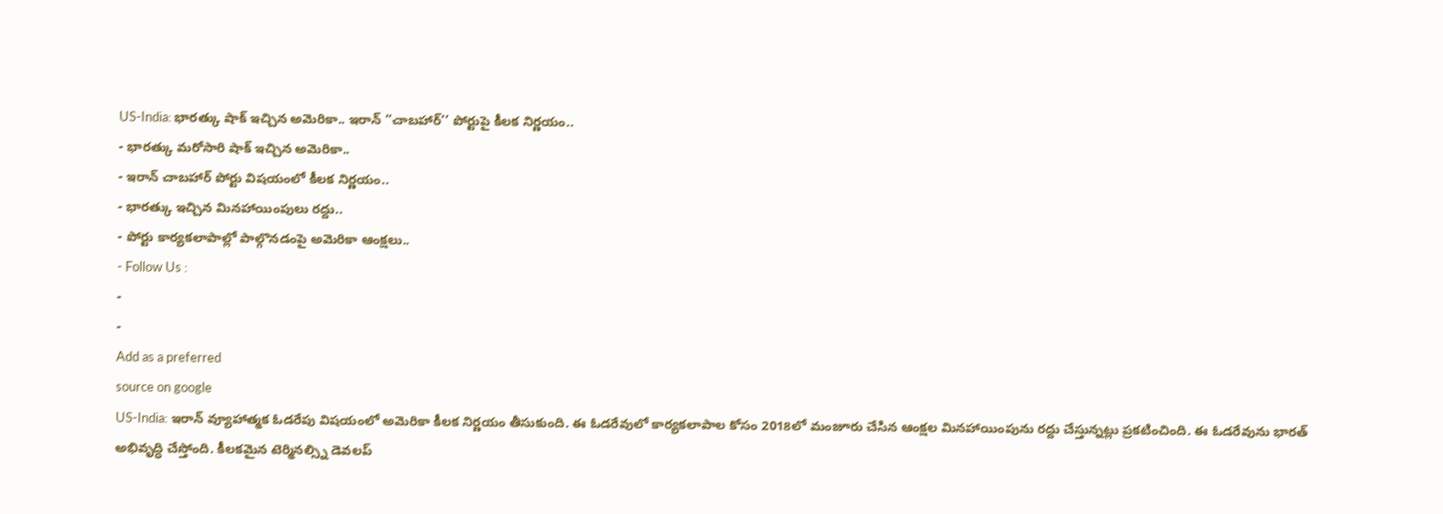US-India: భారత్కు షాక్ ఇచ్చిన అమెరికా.. ఇరాన్ ‘‘చాబహార్’’ పోర్టుపై కీలక నిర్ణయం..
- భారత్కు మరోసారి షాక్ ఇచ్చిన అమెరికా..
- ఇరాన్ చాబహార్ పోర్టు విషయంలో కీలక నిర్ణయం..
- భారత్కు ఇచ్చిన మినహాయింపులు రద్దు..
- పోర్టు కార్యకలాపాల్లో పాల్గొనడంపై అమెరికా ఆంక్షలు..
- Follow Us :
-
-
Add as a preferred
source on google
US-India: ఇరాన్ వ్యూహాత్మక ఓడరేపు విషయంలో అమెరికా కీలక నిర్ణయం తీసుకుంది. ఈ ఓడరేవులో కార్యకలాపాల కోసం 2018లో మంజూరు చేసిన ఆంక్షల మినహాయింపును రద్దు చేస్తున్నట్లు ప్రకటించింది. ఈ ఓడరేవును భారత్ అభివృద్ధి చేస్తోంది. కీలకమైన టెర్మినల్స్ని డెవలప్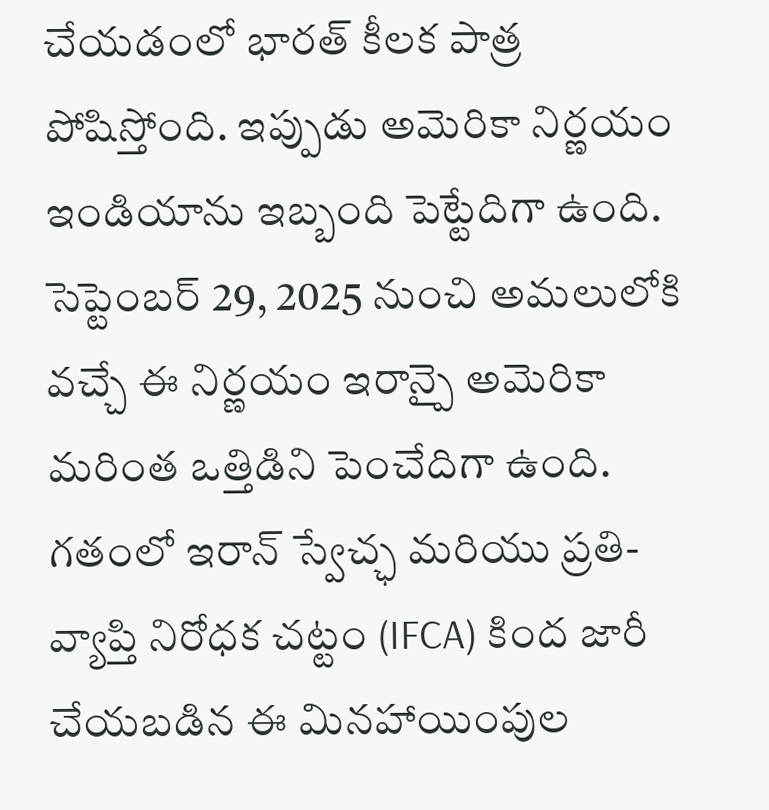చేయడంలో భారత్ కీలక పాత్ర పోషిస్తోంది. ఇప్పుడు అమెరికా నిర్ణయం ఇండియాను ఇబ్బంది పెట్టేదిగా ఉంది. సెప్టెంబర్ 29, 2025 నుంచి అమలులోకి వచ్చే ఈ నిర్ణయం ఇరాన్పై అమెరికా మరింత ఒత్తిడిని పెంచేదిగా ఉంది.
గతంలో ఇరాన్ స్వేచ్ఛ మరియు ప్రతి-వ్యాప్తి నిరోధక చట్టం (IFCA) కింద జారీ చేయబడిన ఈ మినహాయింపుల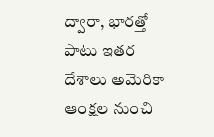ద్వారా, భారత్తో పాటు ఇతర దేశాలు అమెరికా ఆంక్షల నుంచి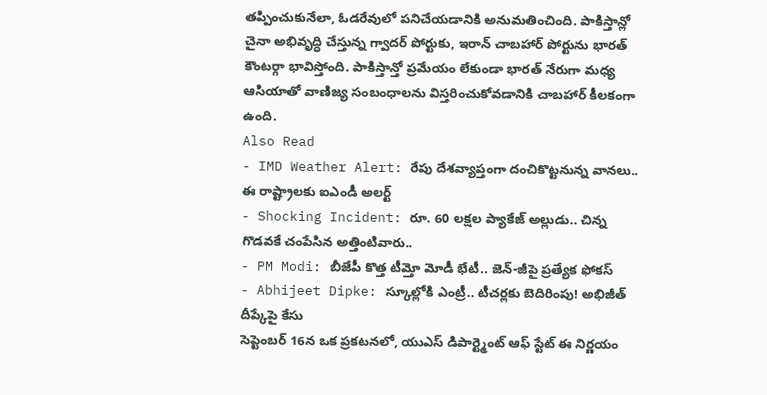తప్పించుకునేలా, ఓడరేవులో పనిచేయడానికి అనుమతించింది. పాకిస్తాన్లో చైనా అభివృద్ధి చేస్తున్న గ్వాదర్ పోర్టుకు, ఇరాన్ చాబహార్ పోర్టును భారత్ కౌంటర్గా భావిస్తోంది. పాకిస్తాన్తో ప్రమేయం లేకుండా భారత్ నేరుగా మధ్య ఆసియాతో వాణిజ్య సంబంధాలను విస్తరించుకోవడానికి చాబహార్ కీలకంగా ఉంది.
Also Read
- IMD Weather Alert: రేపు దేశవ్యాప్తంగా దంచికొట్టనున్న వానలు.. ఈ రాష్ట్రాలకు ఐఎండీ అలర్ట్
- Shocking Incident: రూ. 60 లక్షల ప్యాకేజ్ అల్లుడు.. చిన్న గొడవకే చంపేసిన అత్తింటివారు..
- PM Modi: బీజేపీ కొత్త టీమ్తో మోడీ భేటీ.. జెన్-జీపై ప్రత్యేక ఫోకస్
- Abhijeet Dipke: స్కూల్లోకి ఎంట్రీ.. టీచర్లకు బెదిరింపు! అభిజీత్ దీప్కేపై కేసు
సెప్టెంబర్ 16న ఒక ప్రకటనలో, యుఎస్ డిపార్ట్మెంట్ ఆఫ్ స్టేట్ ఈ నిర్ణయం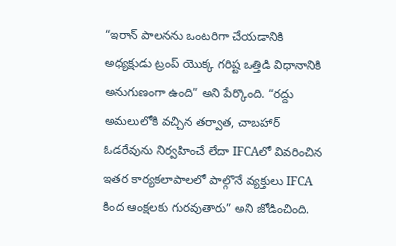“ఇరాన్ పాలనను ఒంటరిగా చేయడానికి అధ్యక్షుడు ట్రంప్ యొక్క గరిష్ట ఒత్తిడి విధానానికి అనుగుణంగా ఉంది” అని పేర్కొంది. “రద్దు అమలులోకి వచ్చిన తర్వాత, చాబహార్ ఓడరేవును నిర్వహించే లేదా IFCAలో వివరించిన ఇతర కార్యకలాపాలలో పాల్గొనే వ్యక్తులు IFCA కింద ఆంక్షలకు గురవుతారు” అని జోడించింది.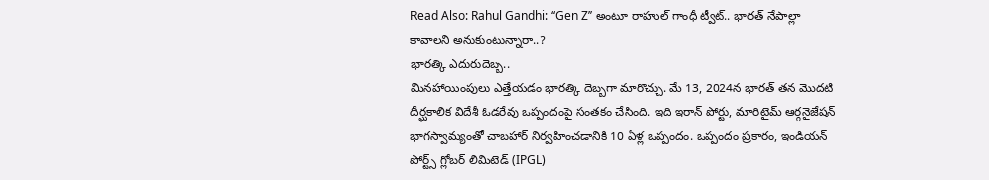Read Also: Rahul Gandhi: ‘‘Gen Z’’ అంటూ రాహుల్ గాంధీ ట్వీట్.. భారత్ నేపాల్లా కావాలని అనుకుంటున్నారా..?
భారత్కి ఎదురుదెబ్బ..
మినహాయింపులు ఎత్తేయడం భారత్కి దెబ్బగా మారొచ్చు. మే 13, 2024న భారత్ తన మొదటి దీర్ఘకాలిక విదేశీ ఓడరేవు ఒప్పందంపై సంతకం చేసింది. ఇది ఇరాన్ పోర్టు, మారిటైమ్ ఆర్గనైజేషన్ భాగస్వామ్యంతో చాబహార్ నిర్వహించడానికి 10 ఏళ్ల ఒప్పందం. ఒప్పందం ప్రకారం, ఇండియన్ పోర్ట్స్ గ్లోబర్ లిమిటెడ్ (IPGL)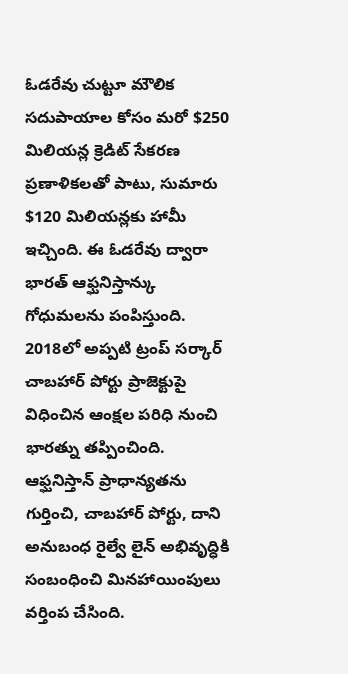ఓడరేవు చుట్టూ మౌలిక సదుపాయాల కోసం మరో $250 మిలియన్ల క్రెడిట్ సేకరణ ప్రణాళికలతో పాటు, సుమారు $120 మిలియన్లకు హామీ ఇచ్చింది. ఈ ఓడరేవు ద్వారా భారత్ ఆఫ్ఘనిస్తాన్కు గోధుమలను పంపిస్తుంది.
2018లో అప్పటి ట్రంప్ సర్కార్ చాబహార్ పోర్టు ప్రాజెక్టుపై విధించిన ఆంక్షల పరిధి నుంచి భారత్ను తప్పించింది. ఆఫ్ఘనిస్తాన్ ప్రాధాన్యతను గుర్తించి, చాబహార్ పోర్టు, దాని అనుబంధ రైల్వే లైన్ అభివృద్ధికి సంబంధించి మినహాయింపులు వర్తింప చేసింది.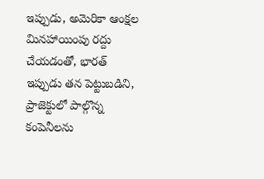ఇప్పుడు, అమెరికా ఆంక్షల మినహాయింపు రద్దు చేయడంతో, భారత్ ఇప్పుడు తన పెట్టుబడిని, ప్రాజెక్టులో పాల్గొన్న కంపెనీలను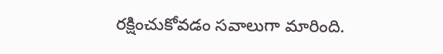రక్షించుకోవడం సవాలుగా మారింది.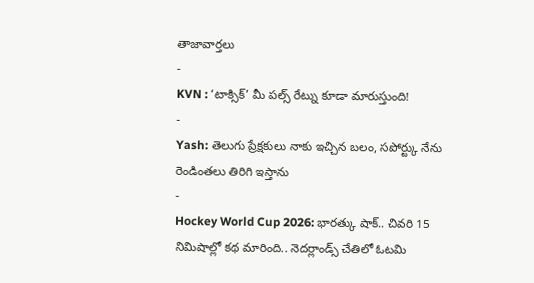తాజావార్తలు
-
KVN : ‘టాక్సిక్’ మీ పల్స్ రేట్ను కూడా మారుస్తుంది!
-
Yash: తెలుగు ప్రేక్షకులు నాకు ఇచ్చిన బలం, సపోర్ట్కు నేను రెండింతలు తిరిగి ఇస్తాను
-
Hockey World Cup 2026: భారత్కు షాక్.. చివరి 15 నిమిషాల్లో కథ మారింది.. నెదర్లాండ్స్ చేతిలో ఓటమి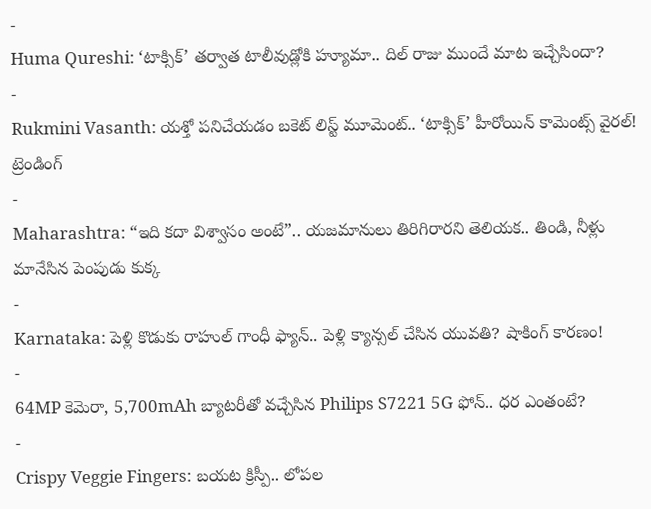-
Huma Qureshi: ‘టాక్సిక్’ తర్వాత టాలీవుడ్లోకి హ్యూమా.. దిల్ రాజు ముందే మాట ఇచ్చేసిందా?
-
Rukmini Vasanth: యశ్తో పనిచేయడం బకెట్ లిస్ట్ మూమెంట్.. ‘టాక్సిక్’ హీరోయిన్ కామెంట్స్ వైరల్!
ట్రెండింగ్
-
Maharashtra: “ఇది కదా విశ్వాసం అంటే”.. యజమానులు తిరిగిరారని తెలియక.. తిండి, నీళ్లు మానేసిన పెంపుడు కుక్క
-
Karnataka: పెళ్లి కొడుకు రాహుల్ గాంధీ ఫ్యాన్.. పెళ్లి క్యాన్సల్ చేసిన యువతి? షాకింగ్ కారణం!
-
64MP కెమెరా, 5,700mAh బ్యాటరీతో వచ్చేసిన Philips S7221 5G ఫోన్.. ధర ఎంతంటే?
-
Crispy Veggie Fingers: బయట క్రిస్పీ.. లోపల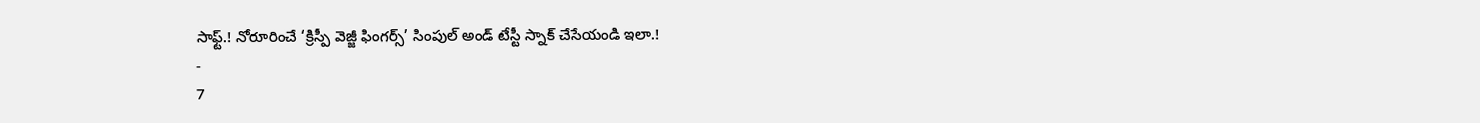సాఫ్ట్.! నోరూరించే ‘క్రిస్పీ వెజ్జీ ఫింగర్స్’ సింపుల్ అండ్ టేస్టీ స్నాక్ చేసేయండి ఇలా.!
-
7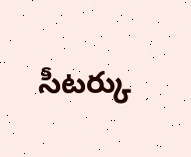సీటర్కు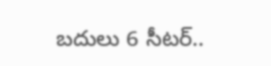బదులు 6 సీటర్..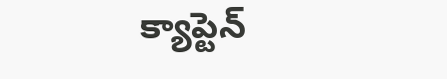క్యాప్టెన్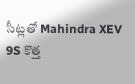సీట్లతో Mahindra XEV 9S కొత్త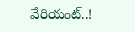వేరియంట్..!